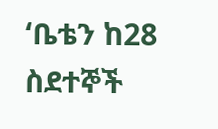‘ቤቴን ከ28 ስደተኞች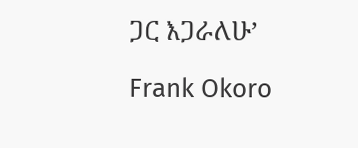ጋር እጋራለሁ’

Frank Okoro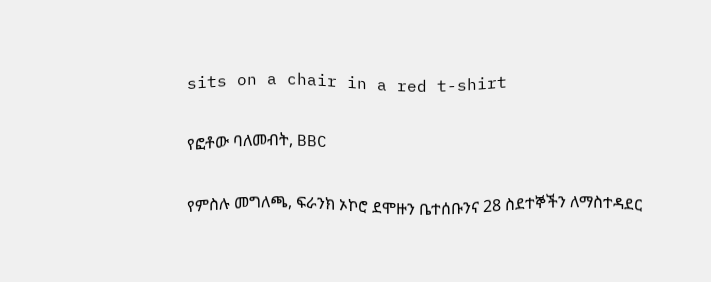sits on a chair in a red t-shirt

የፎቶው ባለመብት, BBC

የምስሉ መግለጫ, ፍራንክ ኦኮሮ ደሞዙን ቤተሰቡንና 28 ስደተኞችን ለማስተዳደር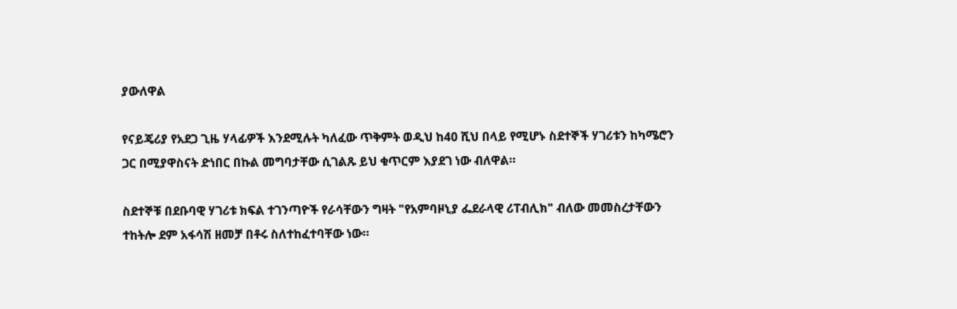ያውለዋል

የናይጄሪያ የአደጋ ጊዜ ሃላፊዎች እንደሚሉት ካለፈው ጥቅምት ወዲህ ከ40 ሺህ በላይ የሚሆኑ ስደተኞች ሃገሪቱን ከካሜሮን ጋር በሚያዋስናት ድነበር በኩል መግባታቸው ሲገልጹ ይህ ቁጥርም እያደገ ነው ብለዋል።

ስደተኞቹ በደቡባዊ ሃገሪቱ ክፍል ተገንጣዮች የራሳቸውን ግዛት "የአምባዞኒያ ፌደራላዊ ሪፐብሊክ" ብለው መመስረታቸውን ተከትሎ ደም አፋሳሽ ዘመቻ በቶሩ ስለተከፈተባቸው ነው።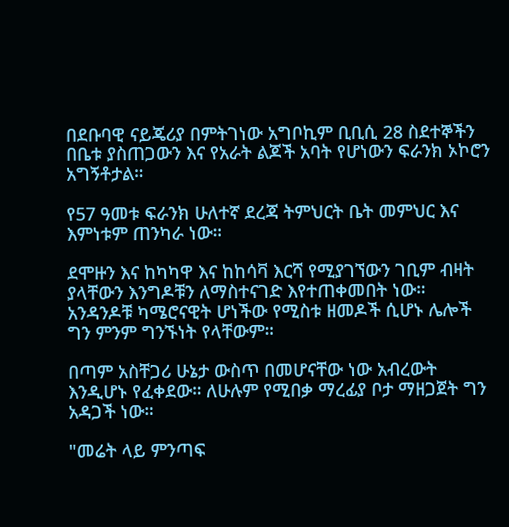በደቡባዊ ናይጄሪያ በምትገነው አግቦኪም ቢቢሲ 28 ስደተኞችን በቤቱ ያስጠጋውን እና የአራት ልጆች አባት የሆነውን ፍራንክ ኦኮሮን አግኝቶታል።

የ57 ዓመቱ ፍራንክ ሁለተኛ ደረጃ ትምህርት ቤት መምህር እና እምነቱም ጠንካራ ነው።

ደሞዙን እና ከካካዋ እና ከከሳቫ እርሻ የሚያገኘውን ገቢም ብዛት ያላቸውን እንግዶቹን ለማስተናገድ እየተጠቀመበት ነው። አንዳንዶቹ ካሜሮናዊት ሆነችው የሚስቱ ዘመዶች ሲሆኑ ሌሎች ግን ምንም ግንኙነት የላቸውም።

በጣም አስቸጋሪ ሁኔታ ውስጥ በመሆናቸው ነው አብረውት እንዲሆኑ የፈቀደው። ለሁሉም የሚበቃ ማረፊያ ቦታ ማዘጋጀት ግን አዳጋች ነው።

"መሬት ላይ ምንጣፍ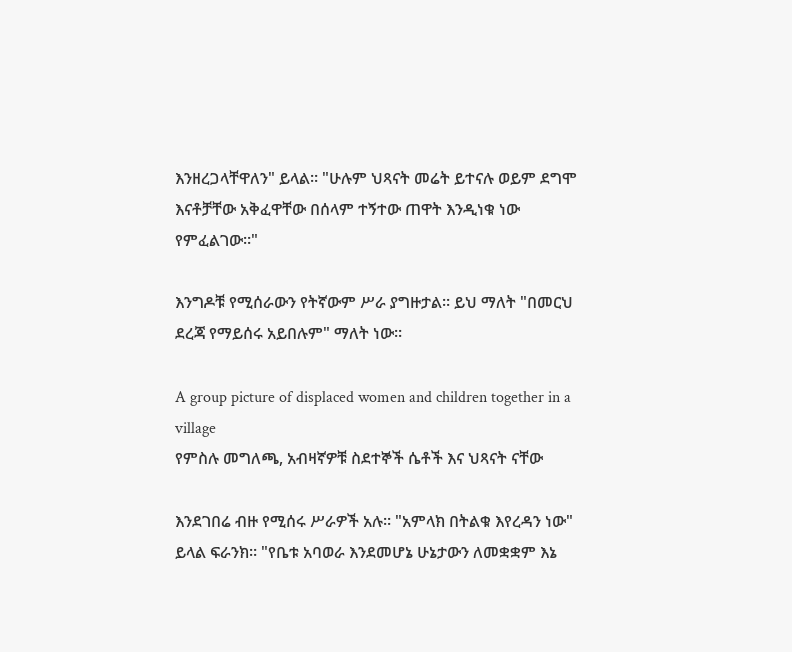እንዘረጋላቸዋለን" ይላል። "ሁሉም ህጻናት መሬት ይተናሉ ወይም ደግሞ እናቶቻቸው አቅፈዋቸው በሰላም ተኝተው ጠዋት እንዲነቁ ነው የምፈልገው።"

እንግዶቹ የሚሰራውን የትኛውም ሥራ ያግዙታል። ይህ ማለት "በመርህ ደረጃ የማይሰሩ አይበሉም" ማለት ነው።

A group picture of displaced women and children together in a village
የምስሉ መግለጫ, አብዛኛዎቹ ስደተኞች ሴቶች እና ህጻናት ናቸው

እንደገበሬ ብዙ የሚሰሩ ሥራዎች አሉ። "አምላክ በትልቁ እየረዳን ነው" ይላል ፍራንክ። "የቤቱ አባወራ እንደመሆኔ ሁኔታውን ለመቋቋም እኔ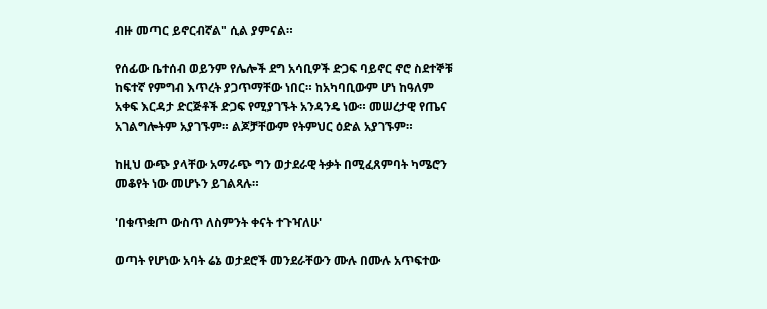ብዙ መጣር ይኖርብኛል" ሲል ያምናል።

የሰፊው ቤተሰብ ወይንም የሌሎች ደግ አሳቢዎች ድጋፍ ባይኖር ኖሮ ስደተኞቹ ከፍተኛ የምግብ እጥረት ያጋጥማቸው ነበር። ከአካባቢውም ሆነ ከዓለም አቀፍ እርዳታ ድርጅቶች ድጋፍ የሚያገኙት አንዳንዴ ነው። መሠረታዊ የጤና አገልግሎትም አያገኙም። ልጆቻቸውም የትምህር ዕድል አያገኙም።

ከዚህ ውጭ ያላቸው አማራጭ ግን ወታደራዊ ትቃት በሚፈጸምባት ካሜሮን መቆየት ነው መሆኑን ይገልጻሉ።

'በቁጥቋጦ ውስጥ ለስምንት ቀናት ተጉዣለሁ'

ወጣት የሆነው አባት ሬኔ ወታደሮች መንደራቸውን ሙሉ በሙሉ አጥፍተው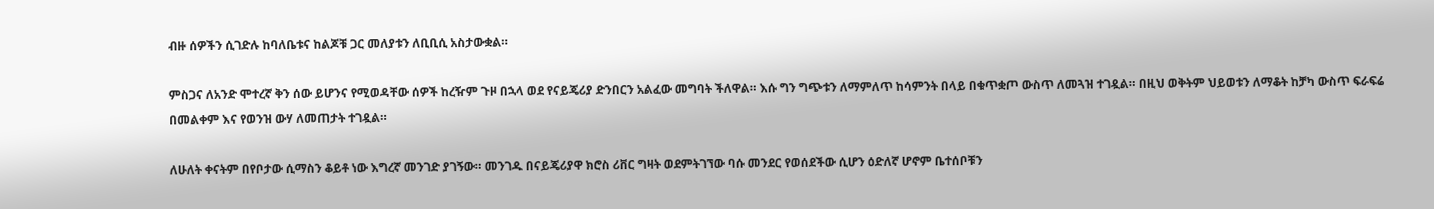ብዙ ሰዎችን ሲገድሉ ከባለቤቱና ከልጆቹ ጋር መለያቱን ለቢቢሲ አስታውቋል።

ምስጋና ለአንድ ሞተረኛ ቅን ሰው ይሆንና የሚወዳቸው ሰዎች ከረዥም ጉዞ በኋላ ወደ የናይጄሪያ ድንበርን አልፈው መግባት ችለዋል። እሱ ግን ግጭቱን ለማምለጥ ከሳምንት በላይ በቁጥቋጦ ውስጥ ለመጓዝ ተገዷል። በዚህ ወቅትም ህይወቱን ለማቆት ከቻካ ውስጥ ፍራፍሬ በመልቀም እና የወንዝ ውሃ ለመጠታት ተገዷል።

ለሁለት ቀናትም በየቦታው ሲማስን ቆይቶ ነው እግረኛ መንገድ ያገኝው። መንገዱ በናይጄሪያዋ ክሮስ ሪቨር ግዛት ወደምትገኘው ባሱ መንደር የወሰደችው ሲሆን ዕድለኛ ሆኖም ቤተሰቦቹን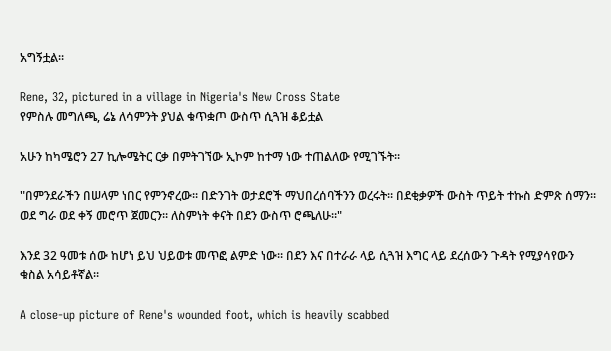አግኝቷል።

Rene, 32, pictured in a village in Nigeria's New Cross State
የምስሉ መግለጫ, ሬኔ ለሳምንት ያህል ቁጥቋጦ ውስጥ ሲጓዝ ቆይቷል

አሁን ከካሜሮን 27 ኪሎሜትር ርቃ በምትገኘው ኢኮም ከተማ ነው ተጠልለው የሚገኙት።

"በምንደራችን በሠላም ነበር የምንኖረው። በድንገት ወታደሮች ማህበረሰባችንን ወረሩት። በደቂቃዎች ውስት ጥይት ተኩስ ድምጽ ሰማን። ወደ ግራ ወደ ቀኝ መሮጥ ጀመርን። ለስምነት ቀናት በደን ውስጥ ሮጫለሁ።"

እንደ 32 ዓመቱ ሰው ከሆነ ይህ ህይወቱ መጥፎ ልምድ ነው። በደን እና በተራራ ላይ ሲጓዝ እግር ላይ ደረሰውን ጉዳት የሚያሳየውን ቁስል አሳይቶኛል።

A close-up picture of Rene's wounded foot, which is heavily scabbed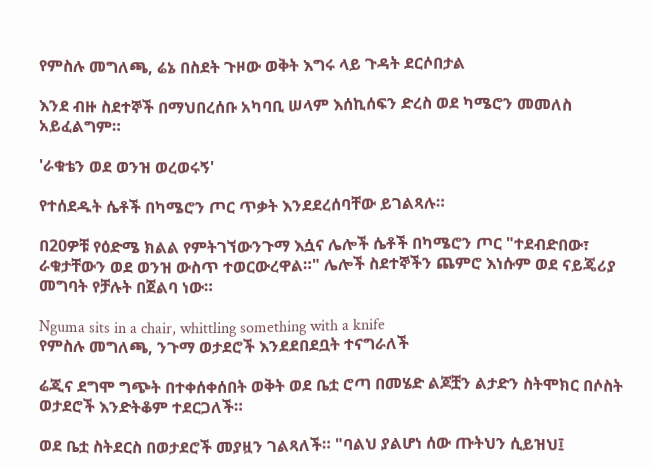የምስሉ መግለጫ, ሬኔ በስደት ጉዞው ወቅት እግሩ ላይ ጉዳት ደርሶበታል

እንደ ብዙ ስደተኞች በማህበረሰቡ አካባቢ ሠላም እሰኪሰፍን ድረስ ወደ ካሜሮን መመለስ አይፈልግም።

'ራቁቴን ወደ ወንዝ ወረወሩኝ'

የተሰደዱት ሴቶች በካሜሮን ጦር ጥቃት እንደደረሰባቸው ይገልጻሉ።

በ20ዎቹ የዕድሜ ክልል የምትገኘውንጉማ እሷና ሌሎች ሴቶች በካሜሮን ጦር "ተደብድበው፣ ራቁታቸውን ወደ ወንዝ ውስጥ ተወርውረዋል።" ሌሎች ስደተኞችን ጨምሮ እነሱም ወደ ናይጄሪያ መግባት የቻሉት በጀልባ ነው።

Nguma sits in a chair, whittling something with a knife
የምስሉ መግለጫ, ንጉማ ወታደሮች እንደደበደቧት ተናግራለች

ሬጂና ደግሞ ግጭት በተቀሰቀሰበት ወቅት ወደ ቤቷ ሮጣ በመሄድ ልጆቿን ልታድን ስትሞክር በሶስት ወታደሮች እንድትቆም ተደርጋለች።

ወደ ቤቷ ስትደርስ በወታደሮች መያዟን ገልጻለች። "ባልህ ያልሆነ ሰው ጡትህን ሲይዝህ፤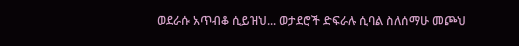ወደራሱ አጥብቆ ሲይዝህ... ወታደሮች ድፍራሉ ሲባል ስለሰማሁ መጮህ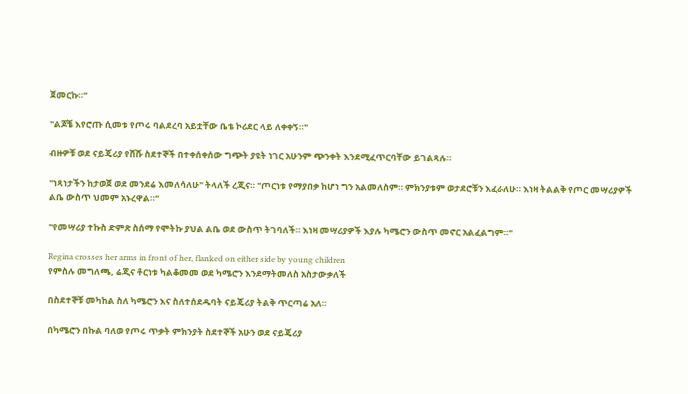ጀመርኩ።"

"ልጆቼ እየሮጡ ሲመቱ የጦሩ ባልደረባ አይቷቸው ቤቴ ኮሪደር ላይ ለቀቀኝ።"

ብዙዎቹ ወደ ናይጄሪያ የሸሹ ስደተኞች በተቀሰቀሰው ግጭት ያዩት ነገር አሁንም ጭንቀት እንደሚፈጥርባቸው ይገልጻሉ።

"ነጻነታችን ከታወጀ ወደ መንደሬ እመለሳለሁ" ትላለች ረጂና። "ጦርነቱ የማያበቃ ከሆነ ግን አልመለስም። ምክንያቱም ወታደሮቹን እፈራለሁ። እነዛ ትልልቅ የጦር መሣሪያዎች ልቤ ውስጥ ህመም አኑረዋል።"

"የመሣሪያ ተኩስ ድምጽ ስሰማ የሞትኩ ያህል ልቤ ወደ ውስጥ ትገባለች። እነዛ መሣሪያዎች እያሉ ካሜሮን ውስጥ መኖር አልፈልግም።"

Regina crosses her arms in front of her, flanked on either side by young children
የምስሉ መግለጫ, ሬጂና ቶርነቱ ካልቆመመ ወደ ካሜሮን እንደማትመለስ አስታውቃለች

በስደተኞቹ መካከል ስለ ካሜሮን እና ስለተሰደዱባት ናይጄሪያ ትልቅ ጥርጣሬ አለ።

በካሜሮን በኩል ባለወ የጦሩ ጥቃት ምክንያት ስደተኞች አሁን ወደ ናይጄሪያ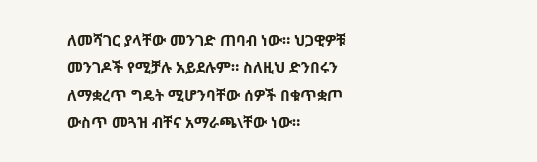ለመሻገር ያላቸው መንገድ ጠባብ ነው። ህጋዊዎቹ መንገዶች የሚቻሉ አይደሉም። ስለዚህ ድንበሩን ለማቋረጥ ግዴት ሚሆንባቸው ሰዎች በቁጥቋጦ ውስጥ መጓዝ ብቸና አማራጫ\ቸው ነው።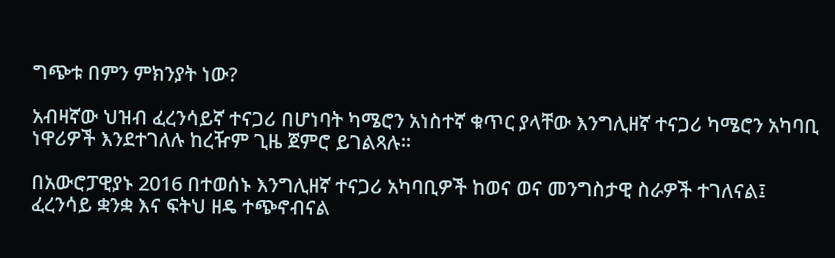ግጭቱ በምን ምክንያት ነው?

አብዛኛው ህዝብ ፈረንሳይኛ ተናጋሪ በሆነባት ካሜሮን አነስተኛ ቁጥር ያላቸው እንግሊዘኛ ተናጋሪ ካሜሮን አካባቢ ነዋሪዎች እንደተገለሉ ከረዥም ጊዜ ጀምሮ ይገልጻሉ።

በአውሮፓዊያኑ 2016 በተወሰኑ እንግሊዘኛ ተናጋሪ አካባቢዎች ከወና ወና መንግስታዊ ስራዎች ተገለናል፤ ፈረንሳይ ቋንቋ እና ፍትህ ዘዴ ተጭኖብናል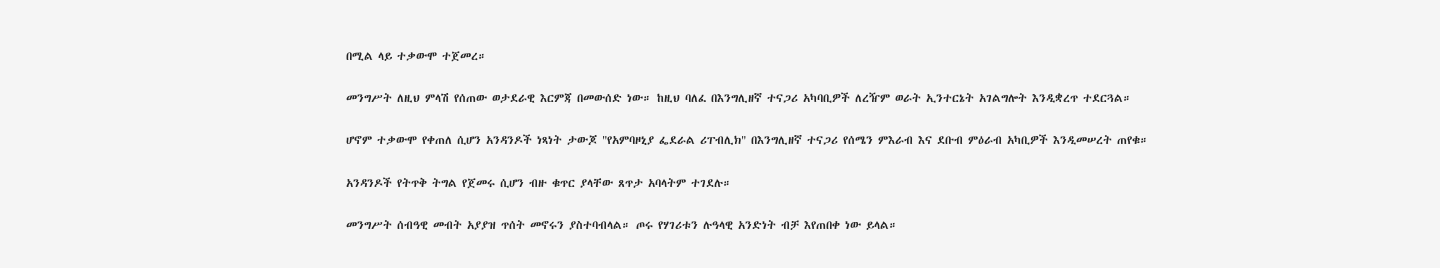በሚል ላይ ተቃውሞ ተጀመረ።

መንግሥት ለዚህ ምላሽ የሰጠው ወታደራዊ እርምጃ በመውሰድ ነው። ከዚህ ባለፈ በእንግሊዘኛ ተናጋሪ አካባቢዎች ለረዥም ወራት ኢንተርኔት አገልግሎት እንዲቋረጥ ተደርጓል።

ሆኖም ተቃውሞ የቀጠለ ሲሆን አንዳንዶች ነጻነት ታውጆ "የአምባዞኒያ ፌደራል ሪፐብሊክ" በእንግሊዘኛ ተናጋሪ የሰሜን ምእራብ እና ደቡብ ምዕራብ አካቢዎች እንዲመሠረት ጠየቁ።

አንዳንዶች የትጥቅ ትግል የጀመሩ ሲሆን ብዙ ቁጥር ያላቸው ጸጥታ አባላትም ተገደሉ።

መንግሥት ሰብዓዊ መብት አያያዝ ጥሰት መኖሩን ያስተባብላል። ጦሩ የሃገሪቱን ሉዓላዊ አንድነት ብቻ እየጠበቀ ነው ይላል።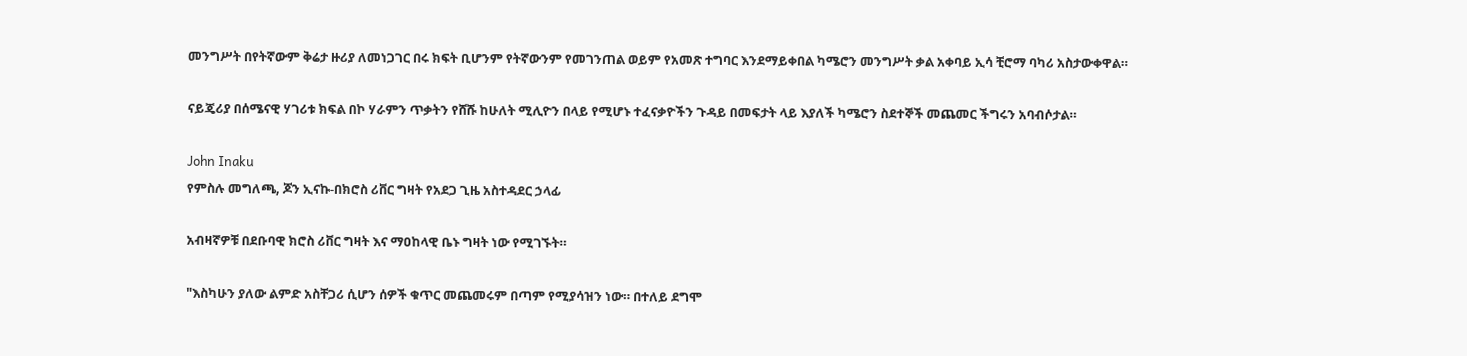መንግሥት በየትኛውም ቅሬታ ዙሪያ ለመነጋገር በሩ ክፍት ቢሆንም የትኛውንም የመገንጠል ወይም የአመጽ ተግባር እንደማይቀበል ካሜሮን መንግሥት ቃል አቀባይ ኢሳ ቺሮማ ባካሪ አስታውቀዋል።

ናይጄሪያ በሰሜናዊ ሃገሪቱ ክፍል በኮ ሃራምን ጥቃትን የሸሹ ከሁለት ሚሊዮን በላይ የሚሆኑ ተፈናቃዮችን ጉዳይ በመፍታት ላይ እያለች ካሜሮን ስደተኞች መጨመር ችግሩን አባብሶታል።

John Inaku
የምስሉ መግለጫ, ጆን ኢናኩ-በክሮስ ሪቨር ግዛት የአደጋ ጊዜ አስተዳደር ኃላፊ

አብዛኛዎቹ በደቡባዊ ክሮስ ሪቨር ግዛት እና ማዐከላዊ ቤኑ ግዛት ነው የሚገኙት።

"እስካሁን ያለው ልምድ አስቸጋሪ ሲሆን ሰዎች ቁጥር መጨመሩም በጣም የሚያሳዝን ነው። በተለይ ደግሞ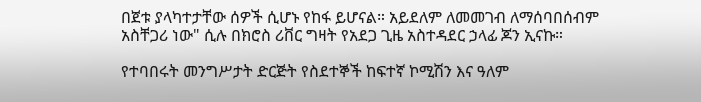በጀቱ ያላካተታቸው ሰዎች ሲሆኑ የከፋ ይሆናል። አይደለም ለመመገብ ለማሰባበሰብም አስቸጋሪ ነው" ሲሉ በክሮስ ሪቨር ግዛት የአደጋ ጊዜ አስተዳደር ኃላፊ ጆን ኢናኩ።

የተባበሩት መንግሥታት ድርጅት የስደተኞች ከፍተኛ ኮሚሽን እና ዓለም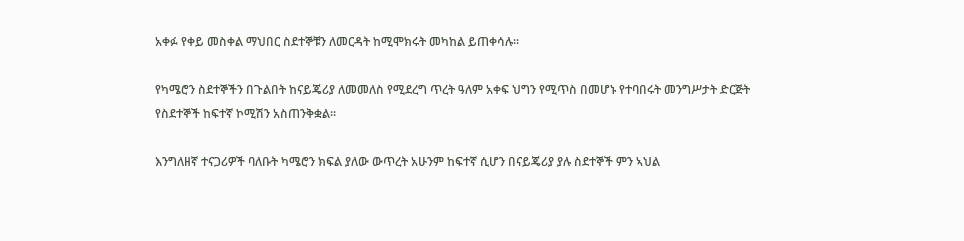አቀፉ የቀይ መስቀል ማህበር ስደተኞቹን ለመርዳት ከሚሞክሩት መካከል ይጠቀሳሉ።

የካሜሮን ስደተኞችን በጉልበት ከናይጄሪያ ለመመለስ የሚደረግ ጥረት ዓለም አቀፍ ህግን የሚጥስ በመሆኑ የተባበሩት መንግሥታት ድርጅት የስደተኞች ከፍተኛ ኮሚሽን አስጠንቅቋል።

እንግለዘኛ ተናጋሪዎች ባለቡት ካሜሮን ክፍል ያለው ውጥረት አሁንም ከፍተኛ ሲሆን በናይጄሪያ ያሉ ስደተኞች ምን ኣህል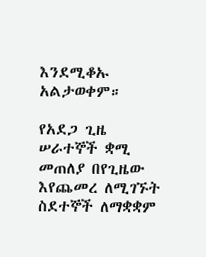እንደሚቆኡ አልታወቀም።

የአደጋ ጊዜ ሠራተኞች ቋሚ መጠለያ በየጊዜው እየጨመረ ለሚገኙት ስደተኞች ለማቋቋም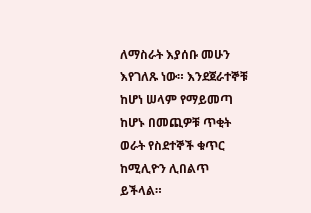ለማስራት እያሰቡ መሁን እየገለጹ ነው። እንደጀራተኞቹ ከሆነ ሠላም የማይመጣ ከሆኑ በመጪዎቹ ጥቂት ወራት የስደተኞች ቁጥር ከሚሊዮን ሊበልጥ ይችላል።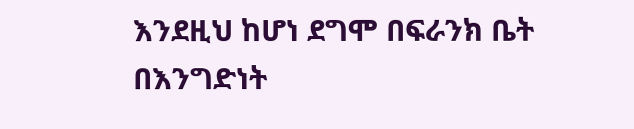እንደዚህ ከሆነ ደግሞ በፍራንክ ቤት በእንግድነት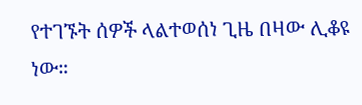የተገኙት ሰዎች ላልተወሰነ ጊዜ በዛው ሊቆዩ ነው።